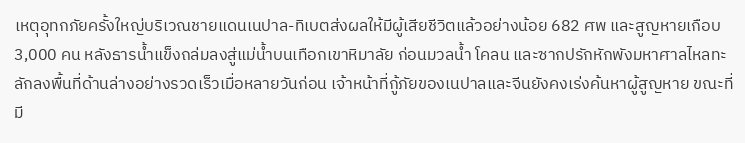เหตุอุทกภัยครั้งใหญ่บริเวณชายแดนเนปาล-ทิเบตส่งผลให้มีผู้เสียชีวิตแล้วอย่างน้อย 682 ศพ และสูญหายเกือบ 3,000 คน หลังธารน้ำแข็งถล่มลงสู่แม่น้ำบนเทือกเขาหิมาลัย ก่อนมวลน้ำ โคลน และซากปรักหักพังมหาศาลไหลทะลักลงพื้นที่ด้านล่างอย่างรวดเร็วเมื่อหลายวันก่อน เจ้าหน้าที่กู้ภัยของเนปาลและจีนยังคงเร่งค้นหาผู้สูญหาย ขณะที่มี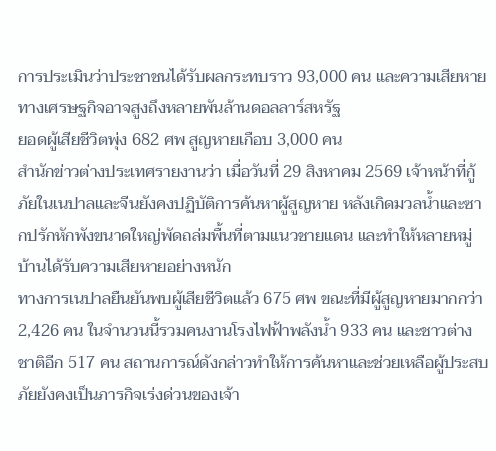การประเมินว่าประชาชนได้รับผลกระทบราว 93,000 คน และความเสียหายทางเศรษฐกิจอาจสูงถึงหลายพันล้านดอลลาร์สหรัฐ
ยอดผู้เสียชีวิตพุ่ง 682 ศพ สูญหายเกือบ 3,000 คน
สำนักข่าวต่างประเทศรายงานว่า เมื่อวันที่ 29 สิงหาคม 2569 เจ้าหน้าที่กู้ภัยในเนปาลและจีนยังคงปฏิบัติการค้นหาผู้สูญหาย หลังเกิดมวลน้ำและซากปรักหักพังขนาดใหญ่พัดถล่มพื้นที่ตามแนวชายแดน และทำให้หลายหมู่บ้านได้รับความเสียหายอย่างหนัก
ทางการเนปาลยืนยันพบผู้เสียชีวิตแล้ว 675 ศพ ขณะที่มีผู้สูญหายมากกว่า 2,426 คน ในจำนวนนี้รวมคนงานโรงไฟฟ้าพลังน้ำ 933 คน และชาวต่างชาติอีก 517 คน สถานการณ์ดังกล่าวทำให้การค้นหาและช่วยเหลือผู้ประสบภัยยังคงเป็นภารกิจเร่งด่วนของเจ้า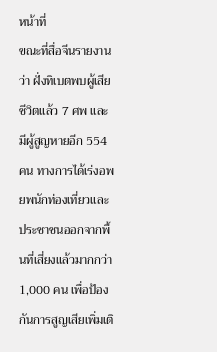หน้าที่
ขณะที่สื่อจีนรายงานว่า ฝั่งทิเบตพบผู้เสียชีวิตแล้ว 7 ศพ และมีผู้สูญหายอีก 554 คน ทางการได้เร่งอพยพนักท่องเที่ยวและประชาชนออกจากพื้นที่เสี่ยงแล้วมากกว่า 1,000 คน เพื่อป้องกันการสูญเสียเพิ่มเติ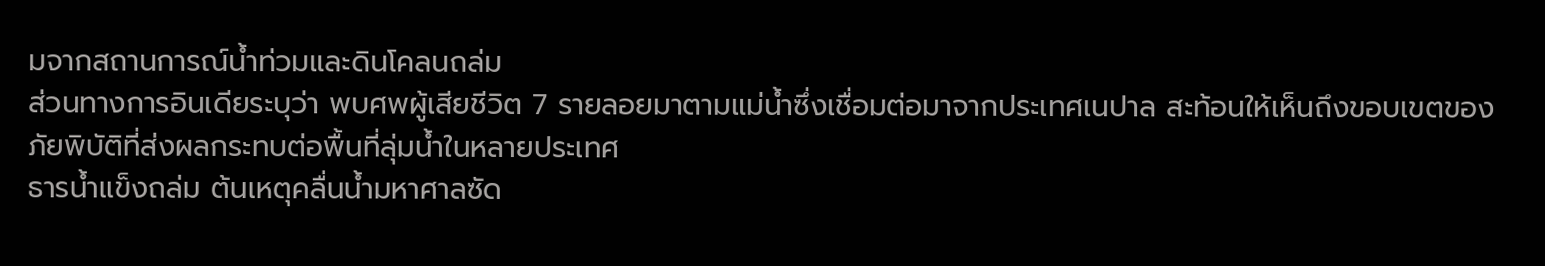มจากสถานการณ์น้ำท่วมและดินโคลนถล่ม
ส่วนทางการอินเดียระบุว่า พบศพผู้เสียชีวิต 7 รายลอยมาตามแม่น้ำซึ่งเชื่อมต่อมาจากประเทศเนปาล สะท้อนให้เห็นถึงขอบเขตของภัยพิบัติที่ส่งผลกระทบต่อพื้นที่ลุ่มน้ำในหลายประเทศ
ธารน้ำแข็งถล่ม ต้นเหตุคลื่นน้ำมหาศาลซัด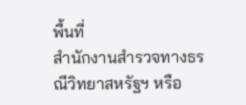พื้นที่
สำนักงานสำรวจทางธรณีวิทยาสหรัฐฯ หรือ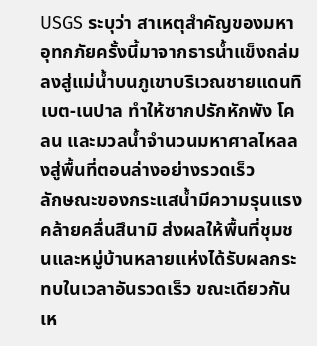USGS ระบุว่า สาเหตุสำคัญของมหาอุทกภัยครั้งนี้มาจากธารน้ำแข็งถล่มลงสู่แม่น้ำบนภูเขาบริเวณชายแดนทิเบต-เนปาล ทำให้ซากปรักหักพัง โคลน และมวลน้ำจำนวนมหาศาลไหลลงสู่พื้นที่ตอนล่างอย่างรวดเร็ว
ลักษณะของกระแสน้ำมีความรุนแรงคล้ายคลื่นสึนามิ ส่งผลให้พื้นที่ชุมชนและหมู่บ้านหลายแห่งได้รับผลกระทบในเวลาอันรวดเร็ว ขณะเดียวกัน เห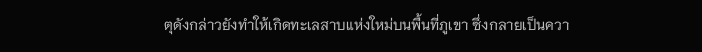ตุดังกล่าวยังทำให้เกิดทะเลสาบแห่งใหม่บนพื้นที่ภูเขา ซึ่งกลายเป็นควา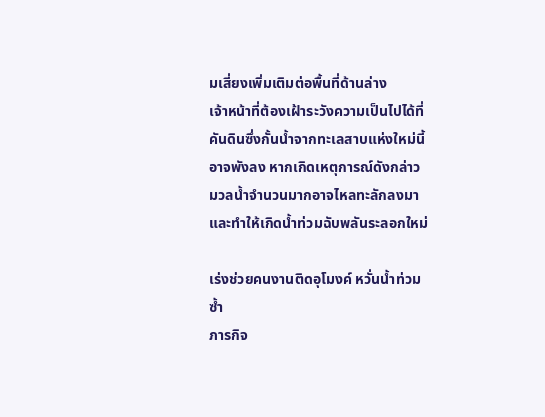มเสี่ยงเพิ่มเติมต่อพื้นที่ด้านล่าง
เจ้าหน้าที่ต้องเฝ้าระวังความเป็นไปได้ที่คันดินซึ่งกั้นน้ำจากทะเลสาบแห่งใหม่นี้อาจพังลง หากเกิดเหตุการณ์ดังกล่าว มวลน้ำจำนวนมากอาจไหลทะลักลงมาและทำให้เกิดน้ำท่วมฉับพลันระลอกใหม่

เร่งช่วยคนงานติดอุโมงค์ หวั่นน้ำท่วมซ้ำ
ภารกิจ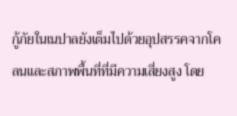กู้ภัยในเนปาลยังเต็มไปด้วยอุปสรรคจากโคลนและสภาพพื้นที่ที่มีความเสี่ยงสูง โดย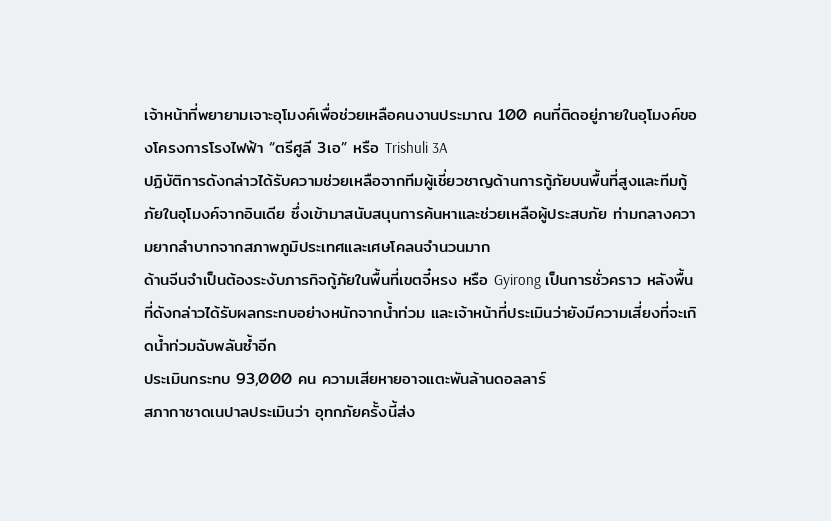เจ้าหน้าที่พยายามเจาะอุโมงค์เพื่อช่วยเหลือคนงานประมาณ 100 คนที่ติดอยู่ภายในอุโมงค์ของโครงการโรงไฟฟ้า “ตรีศูลี 3เอ” หรือ Trishuli 3A
ปฏิบัติการดังกล่าวได้รับความช่วยเหลือจากทีมผู้เชี่ยวชาญด้านการกู้ภัยบนพื้นที่สูงและทีมกู้ภัยในอุโมงค์จากอินเดีย ซึ่งเข้ามาสนับสนุนการค้นหาและช่วยเหลือผู้ประสบภัย ท่ามกลางความยากลำบากจากสภาพภูมิประเทศและเศษโคลนจำนวนมาก
ด้านจีนจำเป็นต้องระงับภารกิจกู้ภัยในพื้นที่เขตจี๋หรง หรือ Gyirong เป็นการชั่วคราว หลังพื้นที่ดังกล่าวได้รับผลกระทบอย่างหนักจากน้ำท่วม และเจ้าหน้าที่ประเมินว่ายังมีความเสี่ยงที่จะเกิดน้ำท่วมฉับพลันซ้ำอีก
ประเมินกระทบ 93,000 คน ความเสียหายอาจแตะพันล้านดอลลาร์
สภากาชาดเนปาลประเมินว่า อุทกภัยครั้งนี้ส่ง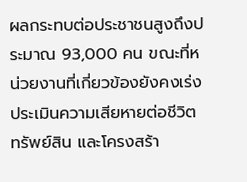ผลกระทบต่อประชาชนสูงถึงประมาณ 93,000 คน ขณะที่หน่วยงานที่เกี่ยวข้องยังคงเร่งประเมินความเสียหายต่อชีวิต ทรัพย์สิน และโครงสร้า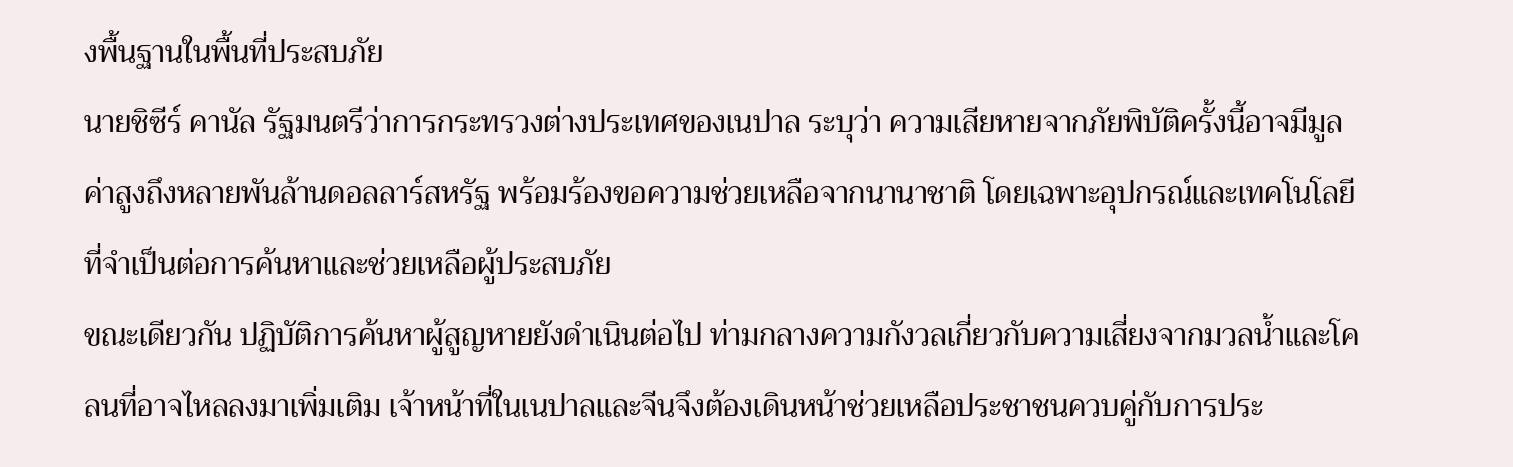งพื้นฐานในพื้นที่ประสบภัย
นายชิซีร์ คานัล รัฐมนตรีว่าการกระทรวงต่างประเทศของเนปาล ระบุว่า ความเสียหายจากภัยพิบัติครั้งนี้อาจมีมูลค่าสูงถึงหลายพันล้านดอลลาร์สหรัฐ พร้อมร้องขอความช่วยเหลือจากนานาชาติ โดยเฉพาะอุปกรณ์และเทคโนโลยีที่จำเป็นต่อการค้นหาและช่วยเหลือผู้ประสบภัย
ขณะเดียวกัน ปฏิบัติการค้นหาผู้สูญหายยังดำเนินต่อไป ท่ามกลางความกังวลเกี่ยวกับความเสี่ยงจากมวลน้ำและโคลนที่อาจไหลลงมาเพิ่มเติม เจ้าหน้าที่ในเนปาลและจีนจึงต้องเดินหน้าช่วยเหลือประชาชนควบคู่กับการประ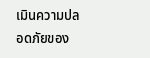เมินความปลอดภัยของ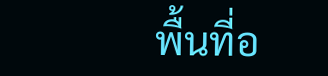พื้นที่อ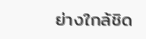ย่างใกล้ชิด